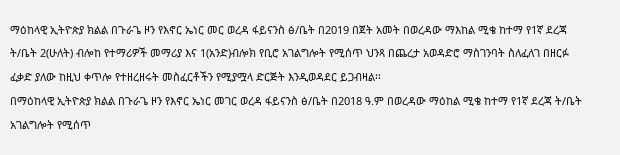ማዕከላዊ ኢትዮጵያ ክልል በጉራጌ ዞን የእኖር ኤነር መር ወረዳ ፋይናንስ ፅ/ቤት በ2019 በጀት አመት በወረዳው ማእከል ሚቄ ከተማ የ1ኛ ደረጃ ት/ቤት 2(ሁለት) ብሎከ የተማሪዎች መማሪያ እና 1(አንድ)ብሎክ የቢሮ አገልግሎት የሚሰጥ ህንጻ በጨረታ አወዳድሮ ማስገንባት ስለፈለገ በዘርፉ ፈቃድ ያለው ከዚህ ቀጥሎ የተዘረዘሩት መስፈርቶችን የሚያሟላ ድርጅት እንዲወዳደር ይጋብዛል፡፡
በማዕከላዊ ኢትዮጵያ ክልል በጉራጌ ዞን የእኖር ኤነር መገር ወረዳ ፋይናንስ ፅ/ቤት በ2018 ዓ.ም በወረዳው ማዕከል ሚቄ ከተማ የ1ኛ ደረጃ ት/ቤት አገልግሎት የሚሰጥ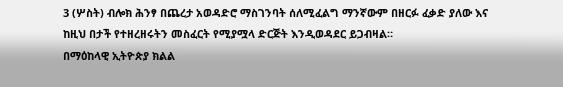3 (ሦስት) ብሎክ ሕንፃ በጨረታ አወዳድሮ ማስገንባት ሰለሚፈልግ ማንኛውም በዘርፉ ፈቃድ ያለው እና ከዚህ በታች የተዘረዘሩትን መስፈርት የሚያሟላ ድርጅት እንዲወዳደር ይጋብዛል።
በማዕከላዊ ኢትዮጵያ ክልል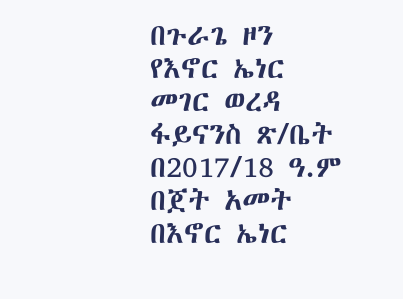በጉራጌ ዞን የእኖር ኤነር መገር ወረዳ ፋይናንስ ጽ/ቤት በ2017/18 ዓ.ም በጀት አመት በእኖር ኤነር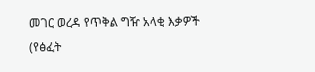መገር ወረዳ የጥቅል ግዥ አላቂ እቃዎች (የፅፈት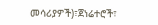መሳሪያዎች)፣ጀነሬተሮች፣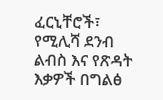ፈርኒቸሮች፣ የሚሊሻ ደንብ ልብስ እና የጽዳት እቃዎች በግልፅ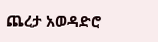ጨረታ አወዳድሮ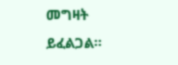መግዛት ይፈልጋል፡፡